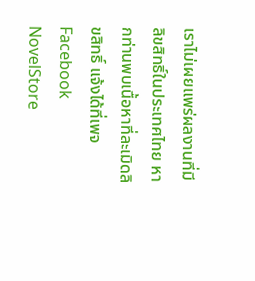เราไม่เผยแพร่ผลงานที่มีลิขสิทธิ์ในประเทศไทย หากท่านพบเนื้อหาที่ละเมิดลิขสิทธิ์ แจ้งได้ที่เพจ Facebook NovelStore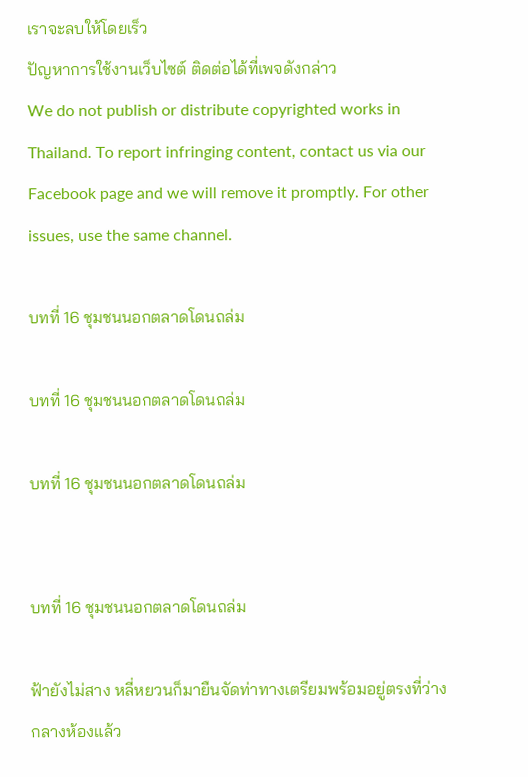เราจะลบให้โดยเร็ว
ปัญหาการใช้งานเว็บไซต์ ติดต่อได้ที่เพจดังกล่าว
We do not publish or distribute copyrighted works in Thailand. To report infringing content, contact us via our Facebook page and we will remove it promptly. For other issues, use the same channel.

บทที่ 16 ชุมชนนอกตลาดโดนถล่ม

บทที่ 16 ชุมชนนอกตลาดโดนถล่ม

บทที่ 16 ชุมชนนอกตลาดโดนถล่ม


บทที่ 16 ชุมชนนอกตลาดโดนถล่ม

ฟ้ายังไม่สาง หลี่หยวนก็มายืนจัดท่าทางเตรียมพร้อมอยู่ตรงที่ว่างกลางห้องแล้ว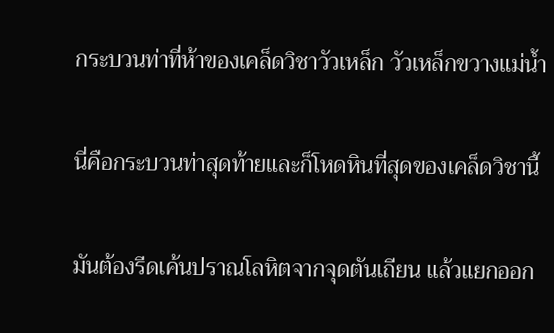กระบวนท่าที่ห้าของเคล็ดวิชาวัวเหล็ก วัวเหล็กขวางแม่น้ำ

นี่คือกระบวนท่าสุดท้ายและก็โหดหินที่สุดของเคล็ดวิชานี้

มันต้องรีดเค้นปราณโลหิตจากจุดตันเถียน แล้วแยกออก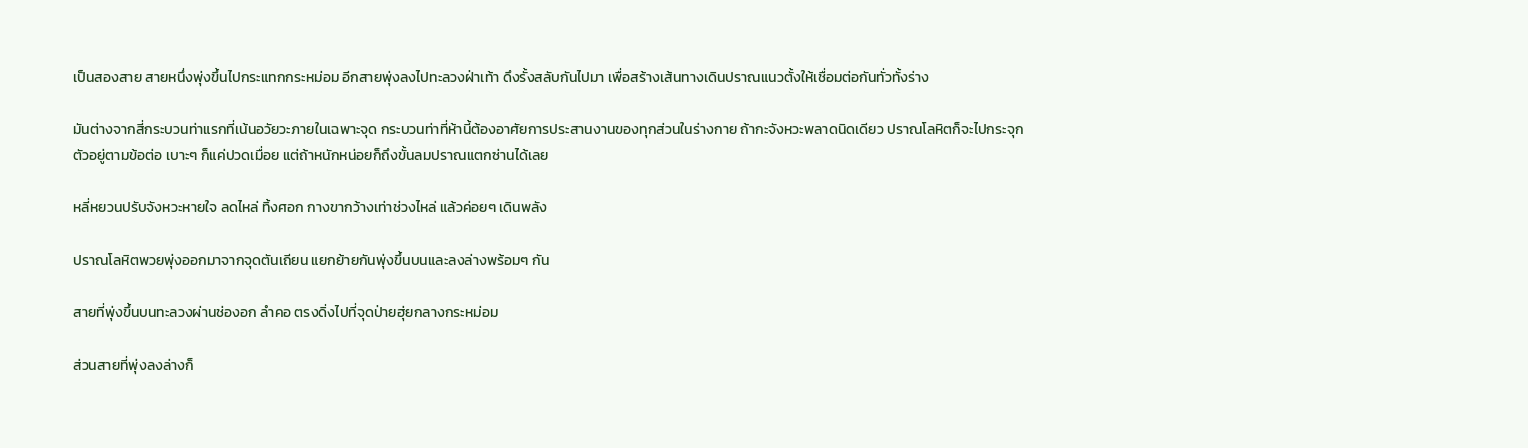เป็นสองสาย สายหนึ่งพุ่งขึ้นไปกระแทกกระหม่อม อีกสายพุ่งลงไปทะลวงฝ่าเท้า ดึงรั้งสลับกันไปมา เพื่อสร้างเส้นทางเดินปราณแนวตั้งให้เชื่อมต่อกันทั่วทั้งร่าง

มันต่างจากสี่กระบวนท่าแรกที่เน้นอวัยวะภายในเฉพาะจุด กระบวนท่าที่ห้านี้ต้องอาศัยการประสานงานของทุกส่วนในร่างกาย ถ้ากะจังหวะพลาดนิดเดียว ปราณโลหิตก็จะไปกระจุกตัวอยู่ตามข้อต่อ เบาะๆ ก็แค่ปวดเมื่อย แต่ถ้าหนักหน่อยก็ถึงขั้นลมปราณแตกซ่านได้เลย

หลี่หยวนปรับจังหวะหายใจ ลดไหล่ ทิ้งศอก กางขากว้างเท่าช่วงไหล่ แล้วค่อยๆ เดินพลัง

ปราณโลหิตพวยพุ่งออกมาจากจุดตันเถียน แยกย้ายกันพุ่งขึ้นบนและลงล่างพร้อมๆ กัน

สายที่พุ่งขึ้นบนทะลวงผ่านช่องอก ลำคอ ตรงดิ่งไปที่จุดป่ายฮุ่ยกลางกระหม่อม

ส่วนสายที่พุ่งลงล่างก็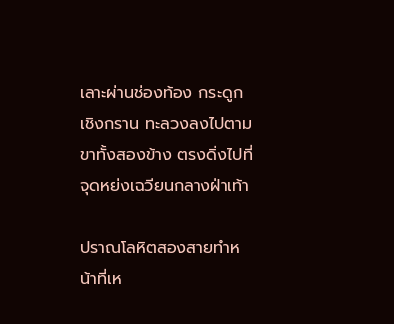เลาะผ่านช่องท้อง กระดูกเชิงกราน ทะลวงลงไปตามขาทั้งสองข้าง ตรงดิ่งไปที่จุดหย่งเฉวียนกลางฝ่าเท้า

ปราณโลหิตสองสายทำหน้าที่เห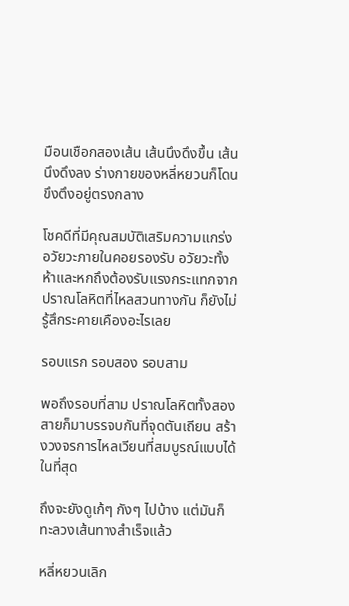มือนเชือกสองเส้น เส้นนึงดึงขึ้น เส้นนึงดึงลง ร่างกายของหลี่หยวนก็โดนขึงตึงอยู่ตรงกลาง

โชคดีที่มีคุณสมบัติเสริมความแกร่งอวัยวะภายในคอยรองรับ อวัยวะทั้งห้าและหกถึงต้องรับแรงกระแทกจากปราณโลหิตที่ไหลสวนทางกัน ก็ยังไม่รู้สึกระคายเคืองอะไรเลย

รอบแรก รอบสอง รอบสาม

พอถึงรอบที่สาม ปราณโลหิตทั้งสองสายก็มาบรรจบกันที่จุดตันเถียน สร้างวงจรการไหลเวียนที่สมบูรณ์แบบได้ในที่สุด

ถึงจะยังดูเก้ๆ กังๆ ไปบ้าง แต่มันก็ทะลวงเส้นทางสำเร็จแล้ว

หลี่หยวนเลิก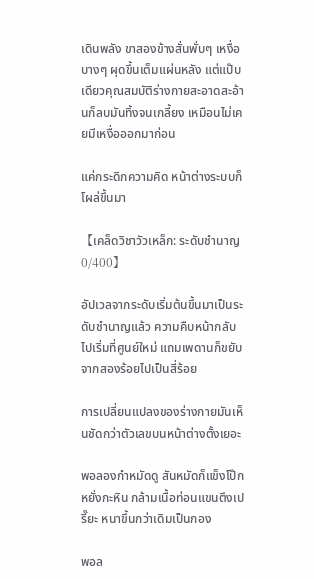เดินพลัง ขาสองข้างสั่นพั่บๆ เหงื่อบางๆ ผุดขึ้นเต็มแผ่นหลัง แต่แป๊บเดียวคุณสมบัติร่างกายสะอาดสะอ้านก็ลบมันทิ้งจนเกลี้ยง เหมือนไม่เคยมีเหงื่อออกมาก่อน

แค่กระดิกความคิด หน้าต่างระบบก็โผล่ขึ้นมา

【เคล็ดวิชาวัวเหล็ก: ระดับชำนาญ 0/400】

อัปเวลจากระดับเริ่มต้นขึ้นมาเป็นระดับชำนาญแล้ว ความคืบหน้ากลับไปเริ่มที่ศูนย์ใหม่ แถมเพดานก็ขยับจากสองร้อยไปเป็นสี่ร้อย

การเปลี่ยนแปลงของร่างกายมันเห็นชัดกว่าตัวเลขบนหน้าต่างตั้งเยอะ

พอลองกำหมัดดู สันหมัดก็แข็งโป๊กหยั่งกะหิน กล้ามเนื้อท่อนแขนตึงเปรี๊ยะ หนาขึ้นกว่าเดิมเป็นกอง

พอล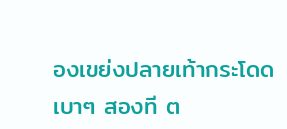องเขย่งปลายเท้ากระโดดเบาๆ สองที ต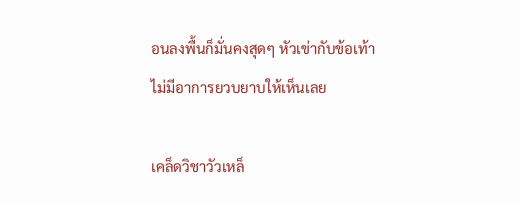อนลงพื้นก็มั่นคงสุดๆ หัวเข่ากับข้อเท้าไม่มีอาการยวบยาบให้เห็นเลย

เคล็ดวิชาวัวเหล็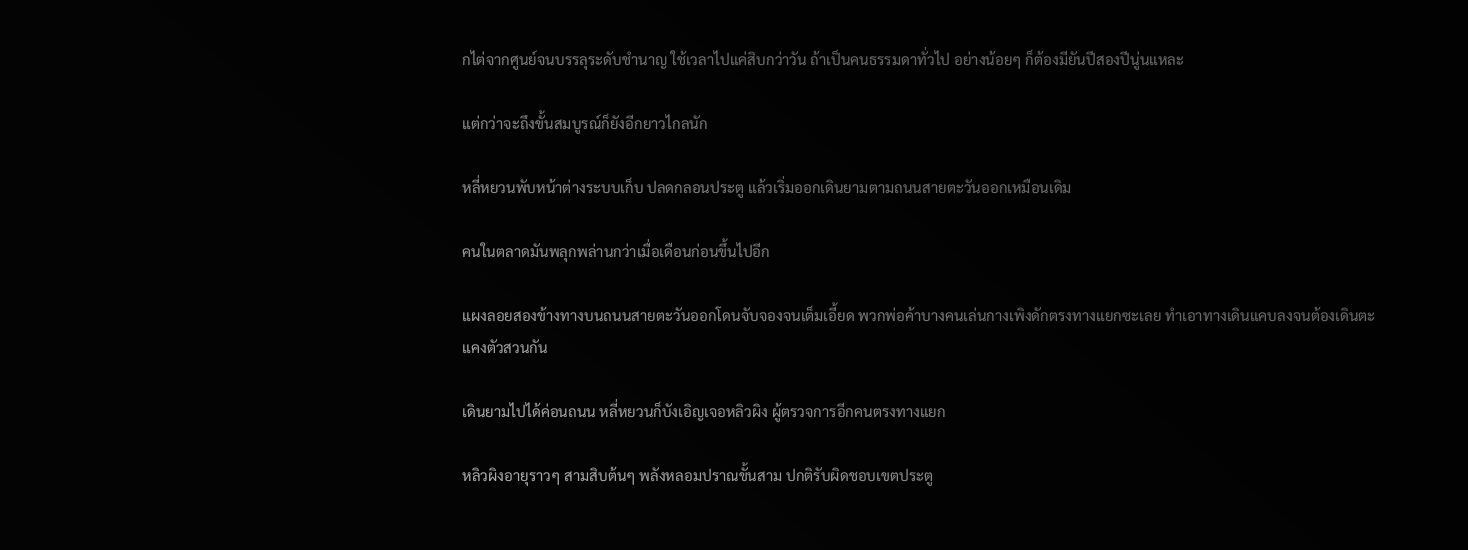กไต่จากศูนย์จนบรรลุระดับชำนาญ ใช้เวลาไปแค่สิบกว่าวัน ถ้าเป็นคนธรรมดาทั่วไป อย่างน้อยๆ ก็ต้องมียันปีสองปีนู่นแหละ

แต่กว่าจะถึงขั้นสมบูรณ์ก็ยังอีกยาวไกลนัก

หลี่หยวนพับหน้าต่างระบบเก็บ ปลดกลอนประตู แล้วเริ่มออกเดินยามตามถนนสายตะวันออกเหมือนเดิม

คนในตลาดมันพลุกพล่านกว่าเมื่อเดือนก่อนขึ้นไปอีก

แผงลอยสองข้างทางบนถนนสายตะวันออกโดนจับจองจนเต็มเอี้ยด พวกพ่อค้าบางคนเล่นกางเพิงดักตรงทางแยกซะเลย ทำเอาทางเดินแคบลงจนต้องเดินตะแคงตัวสวนกัน

เดินยามไปได้ค่อนถนน หลี่หยวนก็บังเอิญเจอหลิวผิง ผู้ตรวจการอีกคนตรงทางแยก

หลิวผิงอายุราวๆ สามสิบต้นๆ พลังหลอมปราณขั้นสาม ปกติรับผิดชอบเขตประตู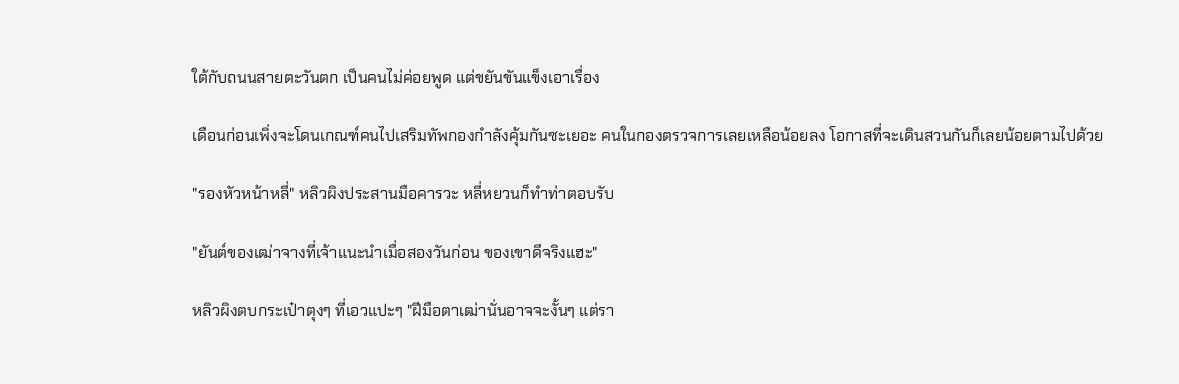ใต้กับถนนสายตะวันตก เป็นคนไม่ค่อยพูด แต่ขยันขันแข็งเอาเรื่อง

เดือนก่อนเพิ่งจะโดนเกณฑ์คนไปเสริมทัพกองกำลังคุ้มกันซะเยอะ คนในกองตรวจการเลยเหลือน้อยลง โอกาสที่จะเดินสวนกันก็เลยน้อยตามไปด้วย

"รองหัวหน้าหลี่" หลิวผิงประสานมือคารวะ หลี่หยวนก็ทำท่าตอบรับ

"ยันต์ของเฒ่าจางที่เจ้าแนะนำเมื่อสองวันก่อน ของเขาดีจริงแฮะ"

หลิวผิงตบกระเป๋าตุงๆ ที่เอวแปะๆ "ฝีมือตาเฒ่านั่นอาจจะงั้นๆ แต่รา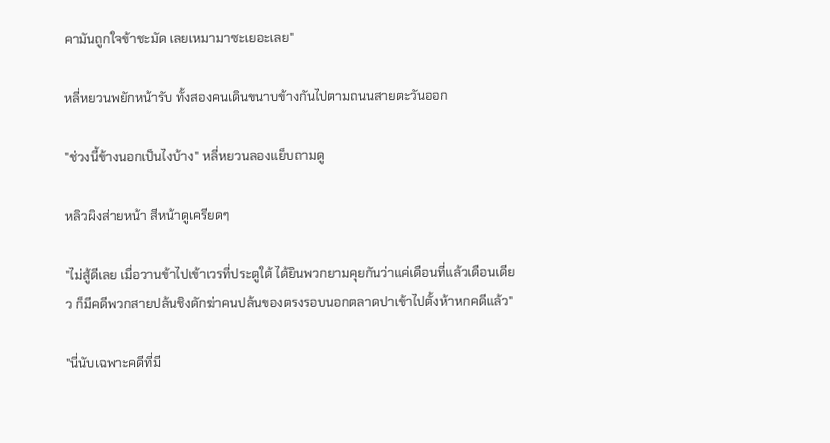คามันถูกใจข้าชะมัด เลยเหมามาซะเยอะเลย"

หลี่หยวนพยักหน้ารับ ทั้งสองคนเดินขนาบข้างกันไปตามถนนสายตะวันออก

"ช่วงนี้ข้างนอกเป็นไงบ้าง" หลี่หยวนลองแย็บถามดู

หลิวผิงส่ายหน้า สีหน้าดูเครียดๆ

"ไม่สู้ดีเลย เมื่อวานข้าไปเข้าเวรที่ประตูใต้ ได้ยินพวกยามคุยกันว่าแค่เดือนที่แล้วเดือนเดียว ก็มีคดีพวกสายปล้นชิงดักฆ่าคนปล้นของตรงรอบนอกตลาดปาเข้าไปตั้งห้าหกคดีแล้ว"

"นี่นับเฉพาะคดีที่มี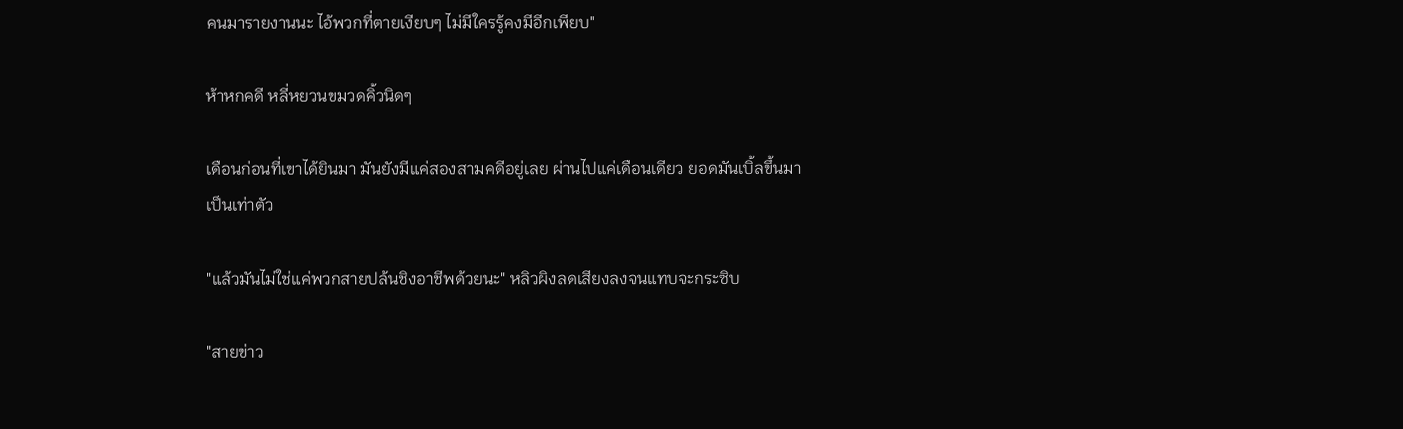คนมารายงานนะ ไอ้พวกที่ตายเงียบๆ ไม่มีใครรู้คงมีอีกเพียบ"

ห้าหกคดี หลี่หยวนขมวดคิ้วนิดๆ

เดือนก่อนที่เขาได้ยินมา มันยังมีแค่สองสามคดีอยู่เลย ผ่านไปแค่เดือนเดียว ยอดมันเบิ้ลขึ้นมาเป็นเท่าตัว

"แล้วมันไม่ใช่แค่พวกสายปล้นชิงอาชีพด้วยนะ" หลิวผิงลดเสียงลงจนแทบจะกระซิบ

"สายข่าว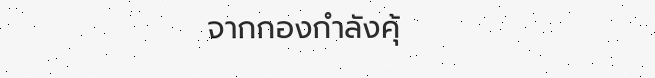จากกองกำลังคุ้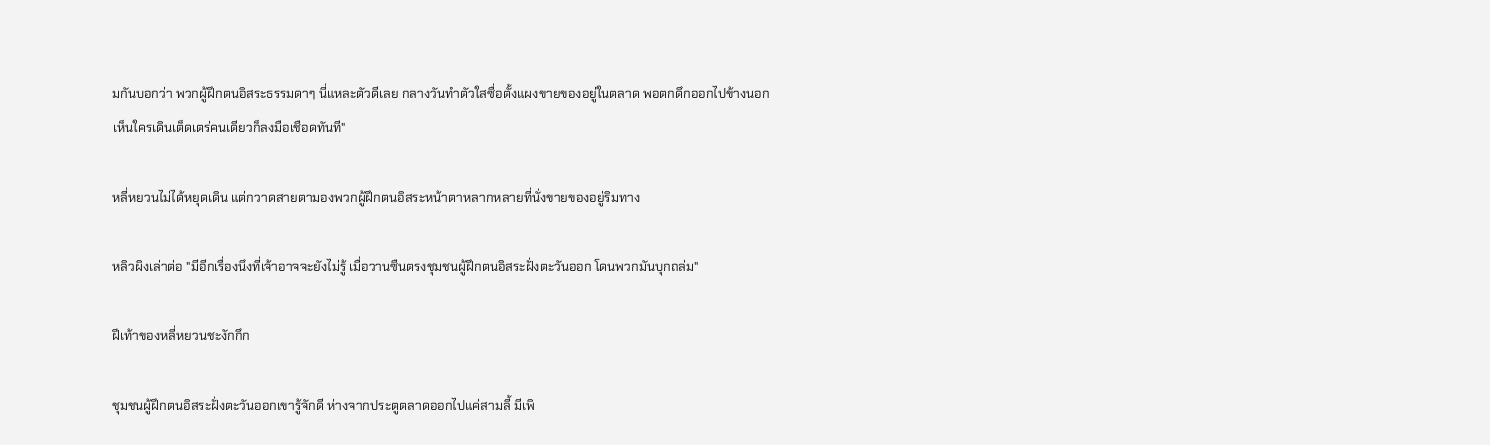มกันบอกว่า พวกผู้ฝึกตนอิสระธรรมดาๆ นี่แหละตัวดีเลย กลางวันทำตัวใสซื่อตั้งแผงขายของอยู่ในตลาด พอตกดึกออกไปข้างนอก เห็นใครเดินเต็ดเตร่คนเดียวก็ลงมือเชือดทันที"

หลี่หยวนไม่ได้หยุดเดิน แต่กวาดสายตามองพวกผู้ฝึกตนอิสระหน้าตาหลากหลายที่นั่งขายของอยู่ริมทาง

หลิวผิงเล่าต่อ "มีอีกเรื่องนึงที่เจ้าอาจจะยังไม่รู้ เมื่อวานซืนตรงชุมชนผู้ฝึกตนอิสระฝั่งตะวันออก โดนพวกมันบุกถล่ม"

ฝีเท้าของหลี่หยวนชะงักกึก

ชุมชนผู้ฝึกตนอิสระฝั่งตะวันออกเขารู้จักดี ห่างจากประตูตลาดออกไปแค่สามลี้ มีเพิ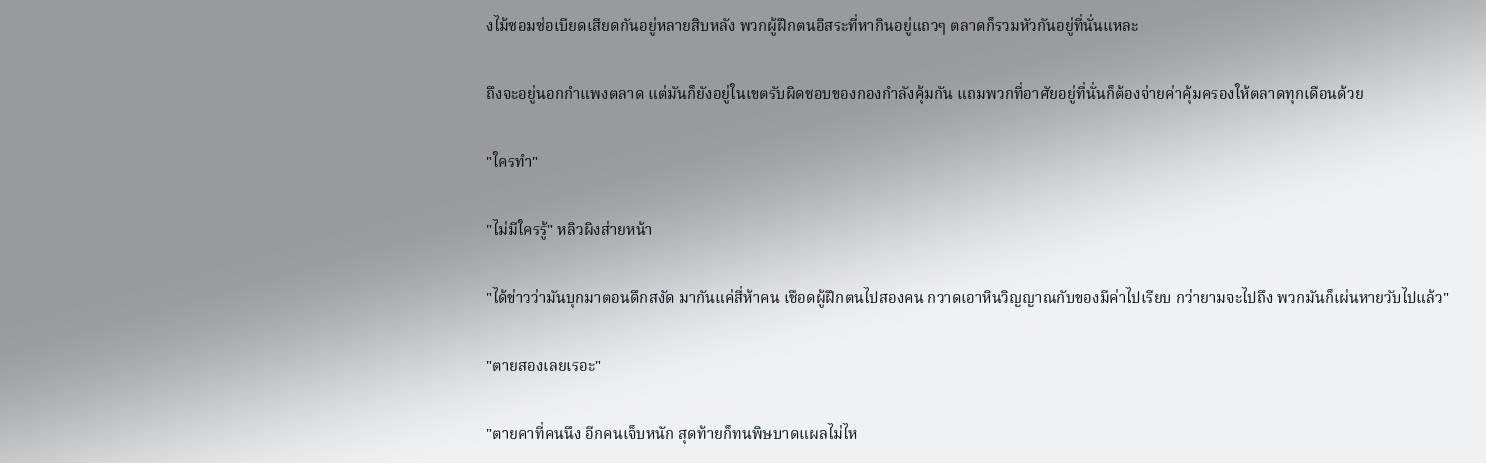งไม้ซอมซ่อเบียดเสียดกันอยู่หลายสิบหลัง พวกผู้ฝึกตนอิสระที่หากินอยู่แถวๆ ตลาดก็รวมหัวกันอยู่ที่นั่นแหละ

ถึงจะอยู่นอกกำแพงตลาด แต่มันก็ยังอยู่ในเขตรับผิดชอบของกองกำลังคุ้มกัน แถมพวกที่อาศัยอยู่ที่นั่นก็ต้องจ่ายค่าคุ้มครองให้ตลาดทุกเดือนด้วย

"ใครทำ"

"ไม่มีใครรู้" หลิวผิงส่ายหน้า

"ได้ข่าวว่ามันบุกมาตอนดึกสงัด มากันแค่สี่ห้าคน เชือดผู้ฝึกตนไปสองคน กวาดเอาหินวิญญาณกับของมีค่าไปเรียบ กว่ายามจะไปถึง พวกมันก็เผ่นหายวับไปแล้ว"

"ตายสองเลยเรอะ"

"ตายคาที่คนนึง อีกคนเจ็บหนัก สุดท้ายก็ทนพิษบาดแผลไม่ไห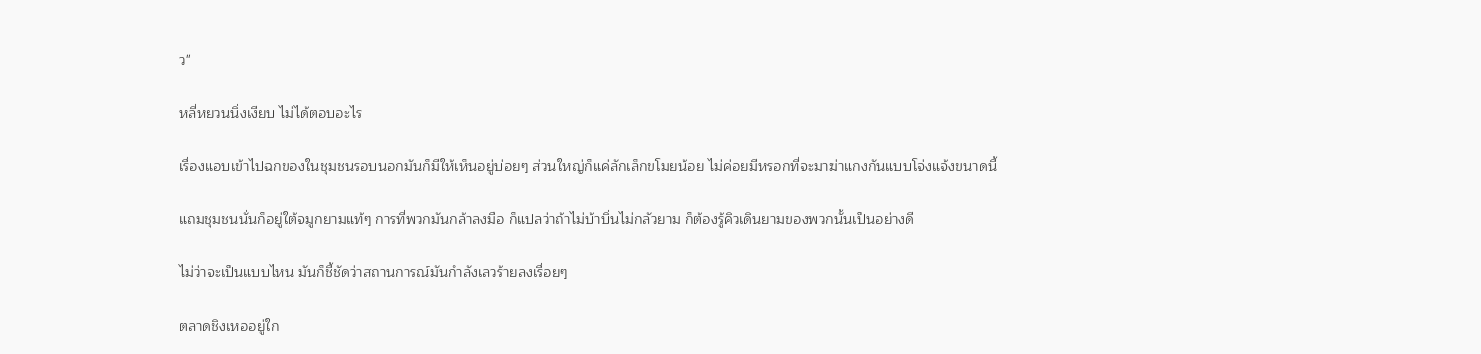ว"

หลี่หยวนนิ่งเงียบ ไม่ได้ตอบอะไร

เรื่องแอบเข้าไปฉกของในชุมชนรอบนอกมันก็มีให้เห็นอยู่บ่อยๆ ส่วนใหญ่ก็แค่ลักเล็กขโมยน้อย ไม่ค่อยมีหรอกที่จะมาฆ่าแกงกันแบบโจ่งแจ้งขนาดนี้

แถมชุมชนนั่นก็อยู่ใต้จมูกยามแท้ๆ การที่พวกมันกล้าลงมือ ก็แปลว่าถ้าไม่บ้าบิ่นไม่กลัวยาม ก็ต้องรู้คิวเดินยามของพวกนั้นเป็นอย่างดี

ไม่ว่าจะเป็นแบบไหน มันก็ชี้ชัดว่าสถานการณ์มันกำลังเลวร้ายลงเรื่อยๆ

ตลาดชิงเหออยู่ใก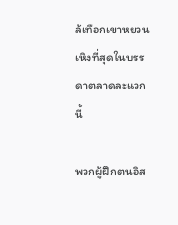ล้เทือกเขาหยวนเหิงที่สุดในบรรดาตลาดละแวกนี้

พวกผู้ฝึกตนอิส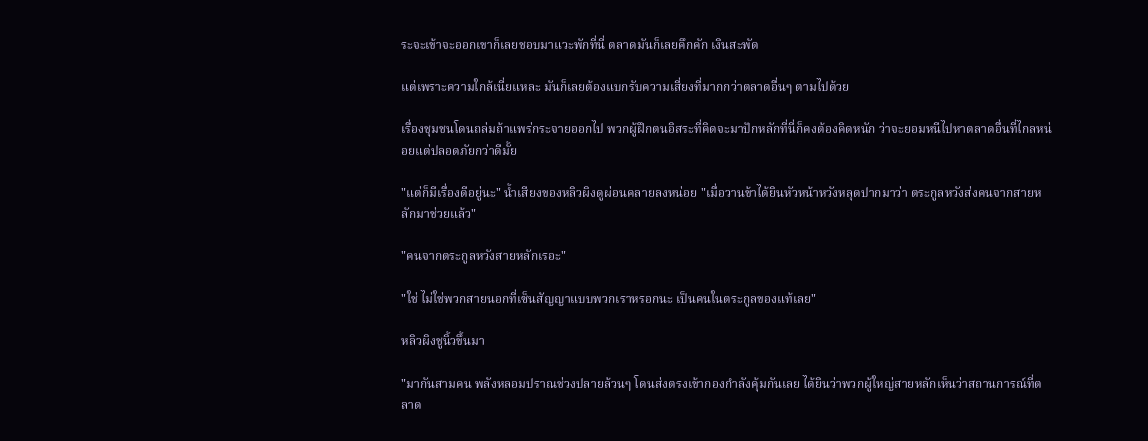ระจะเข้าจะออกเขาก็เลยชอบมาแวะพักที่นี่ ตลาดมันก็เลยคึกคัก เงินสะพัด

แต่เพราะความใกล้เนี่ยแหละ มันก็เลยต้องแบกรับความเสี่ยงที่มากกว่าตลาดอื่นๆ ตามไปด้วย

เรื่องชุมชนโดนถล่มถ้าแพร่กระจายออกไป พวกผู้ฝึกตนอิสระที่คิดจะมาปักหลักที่นี่ก็คงต้องคิดหนัก ว่าจะยอมหนีไปหาตลาดอื่นที่ไกลหน่อยแต่ปลอดภัยกว่าดีมั้ย

"แต่ก็มีเรื่องดีอยู่นะ" น้ำเสียงของหลิวผิงดูผ่อนคลายลงหน่อย "เมื่อวานข้าได้ยินหัวหน้าหวังหลุดปากมาว่า ตระกูลหวังส่งคนจากสายหลักมาช่วยแล้ว"

"คนจากตระกูลหวังสายหลักเรอะ"

"ใช่ ไม่ใช่พวกสายนอกที่เซ็นสัญญาแบบพวกเราหรอกนะ เป็นคนในตระกูลของแท้เลย"

หลิวผิงชูนิ้วขึ้นมา

"มากันสามคน พลังหลอมปราณช่วงปลายล้วนๆ โดนส่งตรงเข้ากองกำลังคุ้มกันเลย ได้ยินว่าพวกผู้ใหญ่สายหลักเห็นว่าสถานการณ์ที่ตลาด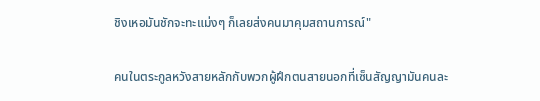ชิงเหอมันชักจะทะแม่งๆ ก็เลยส่งคนมาคุมสถานการณ์"

คนในตระกูลหวังสายหลักกับพวกผู้ฝึกตนสายนอกที่เซ็นสัญญามันคนละ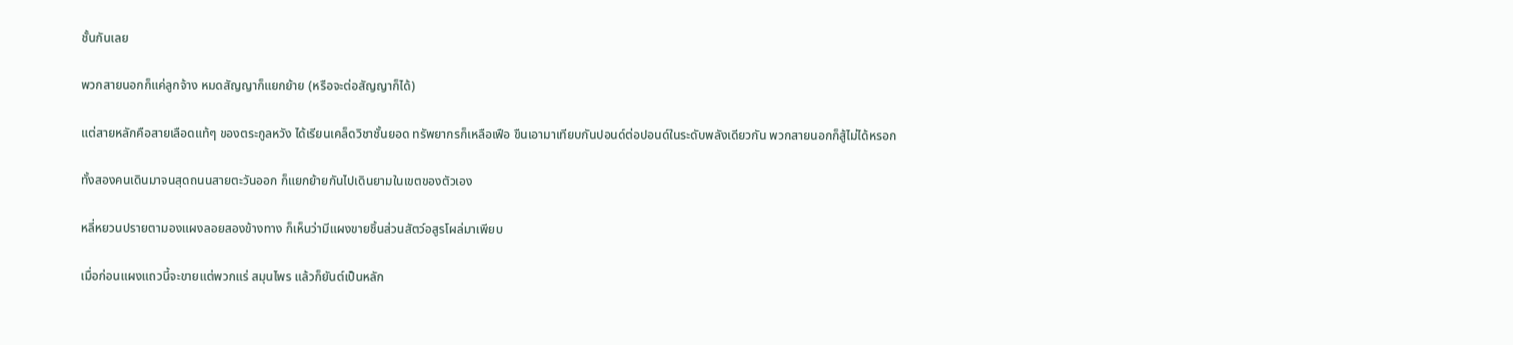ชั้นกันเลย

พวกสายนอกก็แค่ลูกจ้าง หมดสัญญาก็แยกย้าย (หรือจะต่อสัญญาก็ได้)

แต่สายหลักคือสายเลือดแท้ๆ ของตระกูลหวัง ได้เรียนเคล็ดวิชาชั้นยอด ทรัพยากรก็เหลือเฟือ ขืนเอามาเทียบกันปอนด์ต่อปอนด์ในระดับพลังเดียวกัน พวกสายนอกก็สู้ไม่ได้หรอก

ทั้งสองคนเดินมาจนสุดถนนสายตะวันออก ก็แยกย้ายกันไปเดินยามในเขตของตัวเอง

หลี่หยวนปรายตามองแผงลอยสองข้างทาง ก็เห็นว่ามีแผงขายชิ้นส่วนสัตว์อสูรโผล่มาเพียบ

เมื่อก่อนแผงแถวนี้จะขายแต่พวกแร่ สมุนไพร แล้วก็ยันต์เป็นหลัก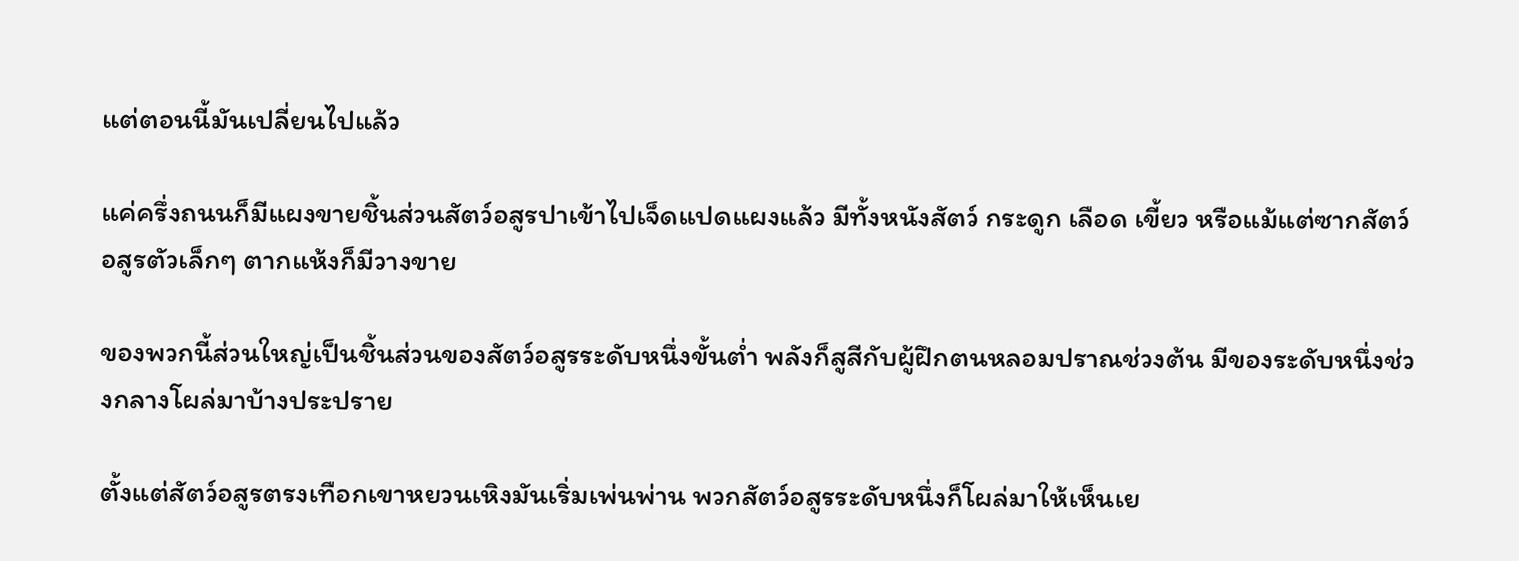แต่ตอนนี้มันเปลี่ยนไปแล้ว

แค่ครึ่งถนนก็มีแผงขายชิ้นส่วนสัตว์อสูรปาเข้าไปเจ็ดแปดแผงแล้ว มีทั้งหนังสัตว์ กระดูก เลือด เขี้ยว หรือแม้แต่ซากสัตว์อสูรตัวเล็กๆ ตากแห้งก็มีวางขาย

ของพวกนี้ส่วนใหญ่เป็นชิ้นส่วนของสัตว์อสูรระดับหนึ่งขั้นต่ำ พลังก็สูสีกับผู้ฝึกตนหลอมปราณช่วงต้น มีของระดับหนึ่งช่วงกลางโผล่มาบ้างประปราย

ตั้งแต่สัตว์อสูรตรงเทือกเขาหยวนเหิงมันเริ่มเพ่นพ่าน พวกสัตว์อสูรระดับหนึ่งก็โผล่มาให้เห็นเย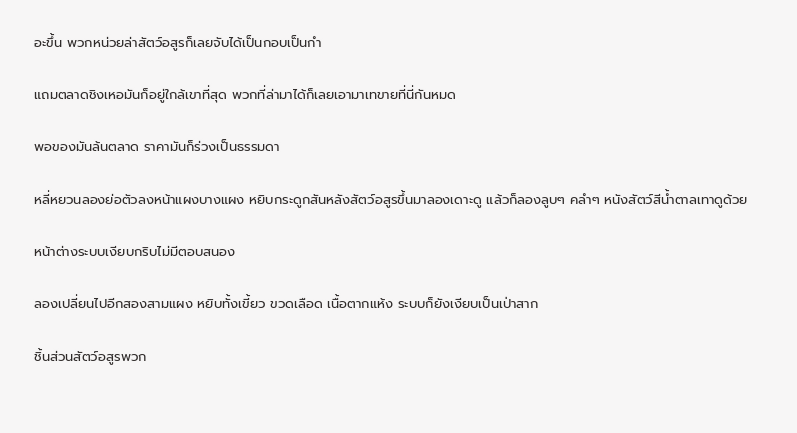อะขึ้น พวกหน่วยล่าสัตว์อสูรก็เลยจับได้เป็นกอบเป็นกำ

แถมตลาดชิงเหอมันก็อยู่ใกล้เขาที่สุด พวกที่ล่ามาได้ก็เลยเอามาเทขายที่นี่กันหมด

พอของมันล้นตลาด ราคามันก็ร่วงเป็นธรรมดา

หลี่หยวนลองย่อตัวลงหน้าแผงบางแผง หยิบกระดูกสันหลังสัตว์อสูรขึ้นมาลองเดาะดู แล้วก็ลองลูบๆ คลำๆ หนังสัตว์สีน้ำตาลเทาดูด้วย

หน้าต่างระบบเงียบกริบไม่มีตอบสนอง

ลองเปลี่ยนไปอีกสองสามแผง หยิบทั้งเขี้ยว ขวดเลือด เนื้อตากแห้ง ระบบก็ยังเงียบเป็นเป่าสาก

ชิ้นส่วนสัตว์อสูรพวก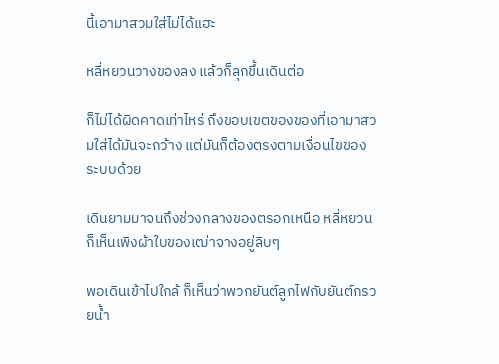นี้เอามาสวมใส่ไม่ได้แฮะ

หลี่หยวนวางของลง แล้วก็ลุกขึ้นเดินต่อ

ก็ไม่ได้ผิดคาดเท่าไหร่ ถึงขอบเขตของของที่เอามาสวมใส่ได้มันจะกว้าง แต่มันก็ต้องตรงตามเงื่อนไขของระบบด้วย

เดินยามมาจนถึงช่วงกลางของตรอกเหนือ หลี่หยวนก็เห็นเพิงผ้าใบของเฒ่าจางอยู่ลิบๆ

พอเดินเข้าไปใกล้ ก็เห็นว่าพวกยันต์ลูกไฟกับยันต์กรวยน้ำ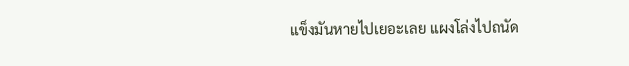แข็งมันหายไปเยอะเลย แผงโล่งไปถนัด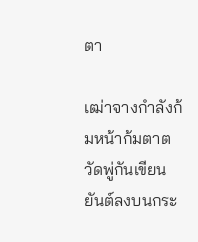ตา

เฒ่าจางกำลังก้มหน้าก้มตาตวัดพู่กันเขียนยันต์ลงบนกระ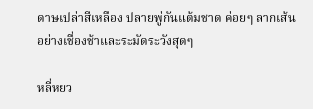ดาษเปล่าสีเหลือง ปลายพู่กันแต้มชาด ค่อยๆ ลากเส้นอย่างเชื่องช้าและระมัดระวังสุดๆ

หลี่หยว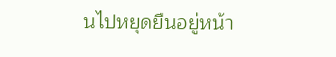นไปหยุดยืนอยู่หน้า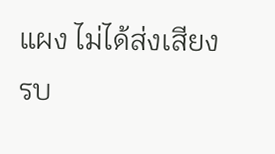แผง ไม่ได้ส่งเสียงรบ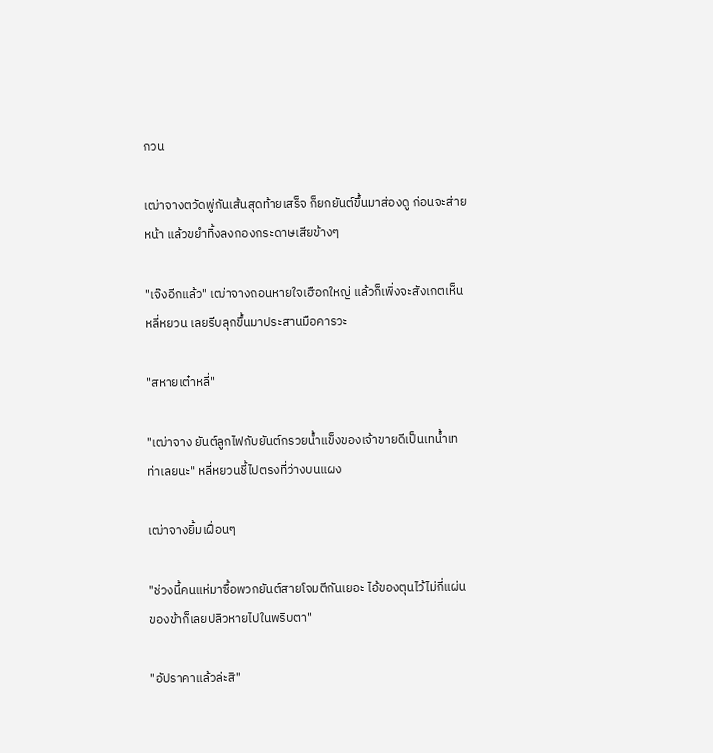กวน

เฒ่าจางตวัดพู่กันเส้นสุดท้ายเสร็จ ก็ยกยันต์ขึ้นมาส่องดู ก่อนจะส่ายหน้า แล้วขยำทิ้งลงกองกระดาษเสียข้างๆ

"เจ๊งอีกแล้ว" เฒ่าจางถอนหายใจเฮือกใหญ่ แล้วก็เพิ่งจะสังเกตเห็นหลี่หยวน เลยรีบลุกขึ้นมาประสานมือคารวะ

"สหายเต๋าหลี่"

"เฒ่าจาง ยันต์ลูกไฟกับยันต์กรวยน้ำแข็งของเจ้าขายดีเป็นเทน้ำเทท่าเลยนะ" หลี่หยวนชี้ไปตรงที่ว่างบนแผง

เฒ่าจางยิ้มเฝื่อนๆ

"ช่วงนี้คนแห่มาซื้อพวกยันต์สายโจมตีกันเยอะ ไอ้ของตุนไว้ไม่กี่แผ่นของข้าก็เลยปลิวหายไปในพริบตา"

"อัปราคาแล้วล่ะสิ"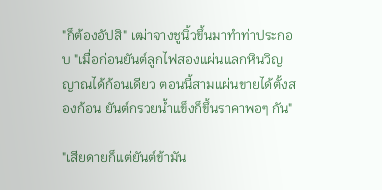"ก็ต้องอัปสิ" เฒ่าจางชูนิ้วขึ้นมาทำท่าประกอบ "เมื่อก่อนยันต์ลูกไฟสองแผ่นแลกหินวิญญาณได้ก้อนเดียว ตอนนี้สามแผ่นขายได้ตั้งสองก้อน ยันต์กรวยน้ำแข็งก็ขึ้นราคาพอๆ กัน"

"เสียดายก็แต่ยันต์ข้ามัน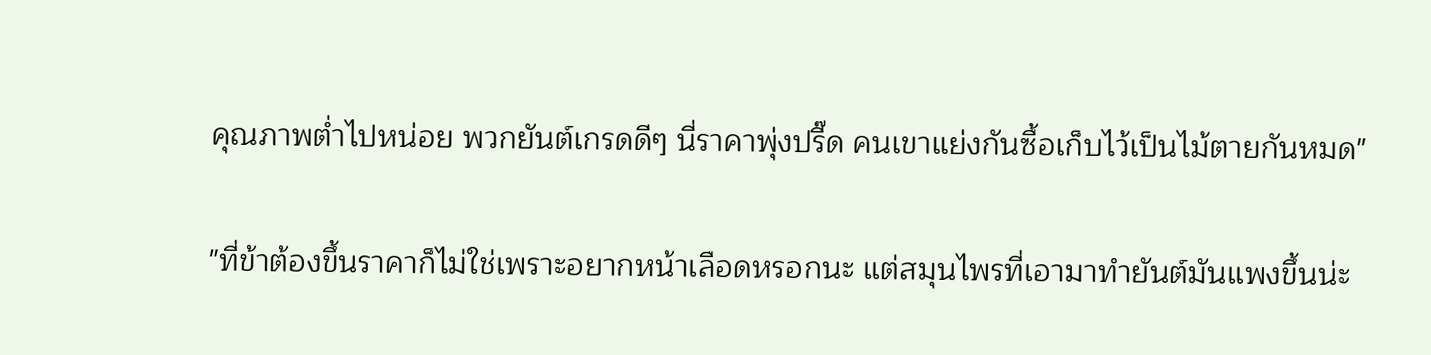คุณภาพต่ำไปหน่อย พวกยันต์เกรดดีๆ นี่ราคาพุ่งปรี๊ด คนเขาแย่งกันซื้อเก็บไว้เป็นไม้ตายกันหมด"

"ที่ข้าต้องขึ้นราคาก็ไม่ใช่เพราะอยากหน้าเลือดหรอกนะ แต่สมุนไพรที่เอามาทำยันต์มันแพงขึ้นน่ะ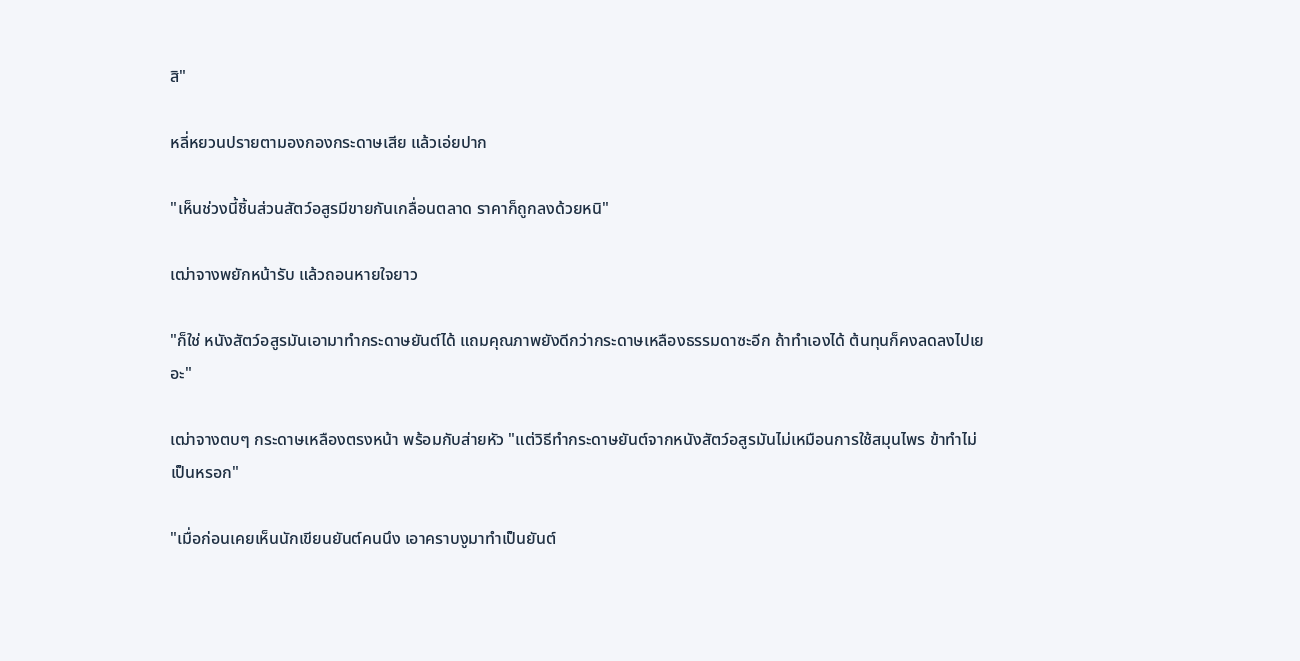สิ"

หลี่หยวนปรายตามองกองกระดาษเสีย แล้วเอ่ยปาก

"เห็นช่วงนี้ชิ้นส่วนสัตว์อสูรมีขายกันเกลื่อนตลาด ราคาก็ถูกลงด้วยหนิ"

เฒ่าจางพยักหน้ารับ แล้วถอนหายใจยาว

"ก็ใช่ หนังสัตว์อสูรมันเอามาทำกระดาษยันต์ได้ แถมคุณภาพยังดีกว่ากระดาษเหลืองธรรมดาซะอีก ถ้าทำเองได้ ต้นทุนก็คงลดลงไปเยอะ"

เฒ่าจางตบๆ กระดาษเหลืองตรงหน้า พร้อมกับส่ายหัว "แต่วิธีทำกระดาษยันต์จากหนังสัตว์อสูรมันไม่เหมือนการใช้สมุนไพร ข้าทำไม่เป็นหรอก"

"เมื่อก่อนเคยเห็นนักเขียนยันต์คนนึง เอาคราบงูมาทำเป็นยันต์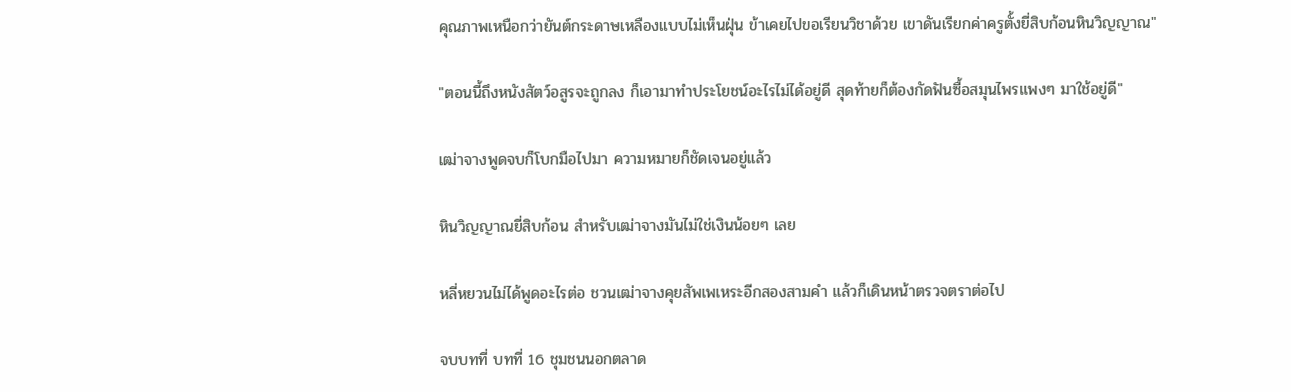คุณภาพเหนือกว่ายันต์กระดาษเหลืองแบบไม่เห็นฝุ่น ข้าเคยไปขอเรียนวิชาด้วย เขาดันเรียกค่าครูตั้งยี่สิบก้อนหินวิญญาณ"

"ตอนนี้ถึงหนังสัตว์อสูรจะถูกลง ก็เอามาทำประโยชน์อะไรไม่ได้อยู่ดี สุดท้ายก็ต้องกัดฟันซื้อสมุนไพรแพงๆ มาใช้อยู่ดี"

เฒ่าจางพูดจบก็โบกมือไปมา ความหมายก็ชัดเจนอยู่แล้ว

หินวิญญาณยี่สิบก้อน สำหรับเฒ่าจางมันไม่ใช่เงินน้อยๆ เลย

หลี่หยวนไม่ได้พูดอะไรต่อ ชวนเฒ่าจางคุยสัพเพเหระอีกสองสามคำ แล้วก็เดินหน้าตรวจตราต่อไป

จบบทที่ บทที่ 16 ชุมชนนอกตลาด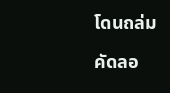โดนถล่ม

คัดลอ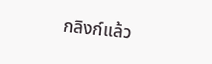กลิงก์แล้ว